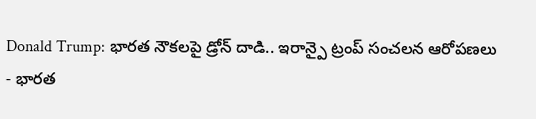Donald Trump: భారత నౌకలపై డ్రోన్ దాడి.. ఇరాన్పై ట్రంప్ సంచలన ఆరోపణలు
- భారత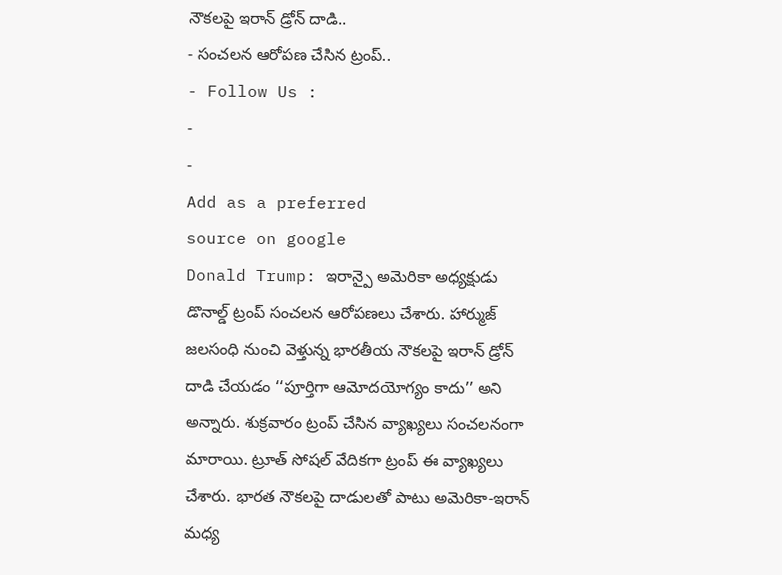నౌకలపై ఇరాన్ డ్రోన్ దాడి..
- సంచలన ఆరోపణ చేసిన ట్రంప్..
- Follow Us :
-
-
Add as a preferred
source on google
Donald Trump: ఇరాన్పై అమెరికా అధ్యక్షుడు డొనాల్డ్ ట్రంప్ సంచలన ఆరోపణలు చేశారు. హార్ముజ్ జలసంధి నుంచి వెళ్తున్న భారతీయ నౌకలపై ఇరాన్ డ్రోన్ దాడి చేయడం ‘‘పూర్తిగా ఆమోదయోగ్యం కాదు’’ అని అన్నారు. శుక్రవారం ట్రంప్ చేసిన వ్యాఖ్యలు సంచలనంగా మారాయి. ట్రూత్ సోషల్ వేదికగా ట్రంప్ ఈ వ్యాఖ్యలు చేశారు. భారత నౌకలపై దాడులతో పాటు అమెరికా-ఇరాన్ మధ్య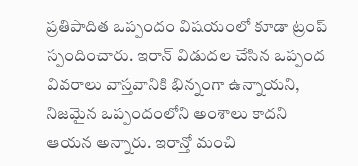ప్రతిపాదిత ఒప్పందం విషయంలో కూడా ట్రంప్ స్పందించారు. ఇరాన్ విడుదల చేసిన ఒప్పంద వివరాలు వాస్తవానికి భిన్నంగా ఉన్నాయని, నిజమైన ఒప్పందంలోని అంశాలు కాదని ఆయన అన్నారు. ఇరాన్తో మంచి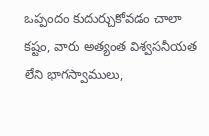ఒప్పందం కుదుర్చుకోవడం చాలా కష్టం, వారు అత్యంత విశ్వసనీయత లేని భాగస్వాములు,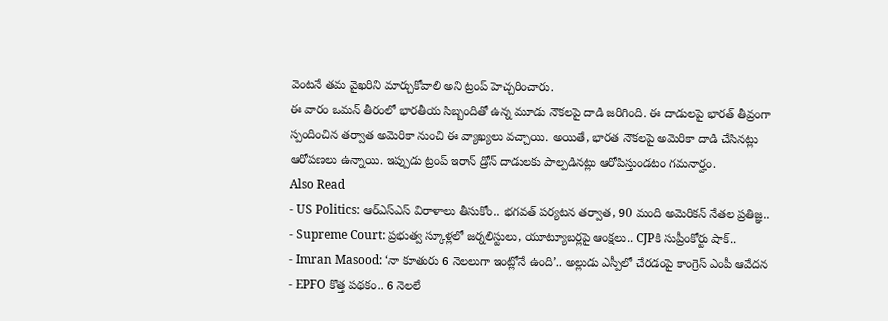వెంటనే తమ వైఖరిని మార్చుకోవాలి అని ట్రంప్ హెచ్చరించారు.
ఈ వారం ఒమన్ తీరంలో భారతీయ సిబ్బందితో ఉన్న మూడు నౌకలపై దాడి జరిగింది. ఈ దాడులపై భారత్ తీవ్రంగా స్పందించిన తర్వాత అమెరికా నుంచి ఈ వ్యాఖ్యలు వచ్చాయి. అయితే, భారత నౌకలపై అమెరికా దాడి చేసినట్లు ఆరోపణలు ఉన్నాయి. ఇప్పుడు ట్రంప్ ఇరాన్ డ్రోన్ దాడులకు పాల్పడినట్లు ఆరోపిస్తుండటం గమనార్హం.
Also Read
- US Politics: ఆర్ఎస్ఎస్ విరాళాలు తీసుకోం.. భగవత్ పర్యటన తర్వాత, 90 మంది అమెరికన్ నేతల ప్రతిజ్ఞ..
- Supreme Court: ప్రభుత్వ స్కూళ్లలో జర్నలిస్టులు, యూట్యూబర్లపై ఆంక్షలు.. CJPకి సుప్రీంకోర్టు షాక్..
- Imran Masood: ‘నా కూతురు 6 నెలలుగా ఇంట్లోనే ఉంది’.. అల్లుడు ఎస్పీలో చేరడంపై కాంగ్రెస్ ఎంపీ ఆవేదన
- EPFO కొత్త పథకం.. 6 నెలలే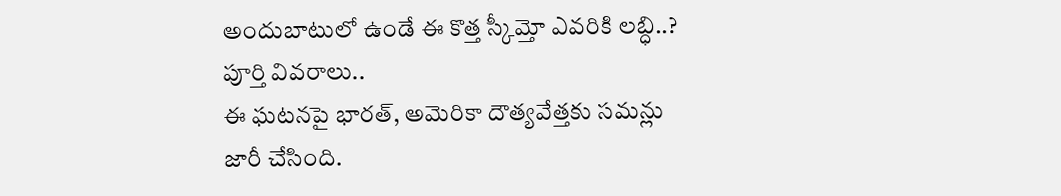అందుబాటులో ఉండే ఈ కొత్త స్కీమ్తో ఎవరికి లబ్ధి..? పూర్తి వివరాలు..
ఈ ఘటనపై భారత్, అమెరికా దౌత్యవేత్తకు సమన్లు జారీ చేసింది.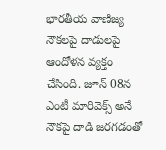భారతీయ వాణిజ్య నౌకలపై దాడులపై ఆందోళన వ్యక్తం చేసింది. జూన్ 08న ఎంటీ మారివెక్స్ అనే నౌకపై దాడి జరగడంతో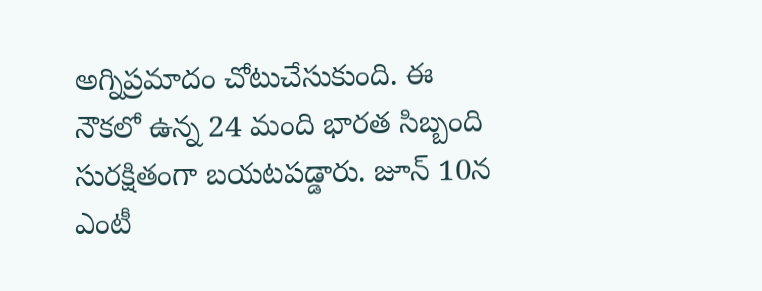అగ్నిప్రమాదం చోటుచేసుకుంది. ఈ నౌకలో ఉన్న 24 మంది భారత సిబ్బంది సురక్షితంగా బయటపడ్డారు. జూన్ 10న ఎంటీ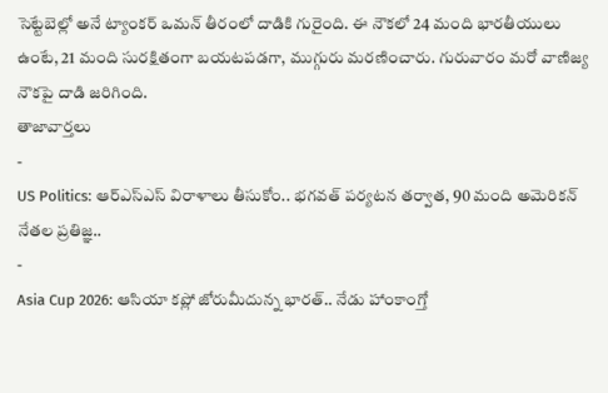సెట్టేబెల్లో అనే ట్యాంకర్ ఒమన్ తీరంలో దాడికి గురైంది. ఈ నౌకలో 24 మంది భారతీయులు ఉంటే, 21 మంది సురక్షితంగా బయటపడగా, ముగ్గురు మరణించారు. గురువారం మరో వాణిజ్య నౌకపై దాడి జరిగింది.
తాజావార్తలు
-
US Politics: ఆర్ఎస్ఎస్ విరాళాలు తీసుకోం.. భగవత్ పర్యటన తర్వాత, 90 మంది అమెరికన్ నేతల ప్రతిజ్ఞ..
-
Asia Cup 2026: ఆసియా కప్లో జోరుమీదున్న భారత్.. నేడు హాంకాంగ్తో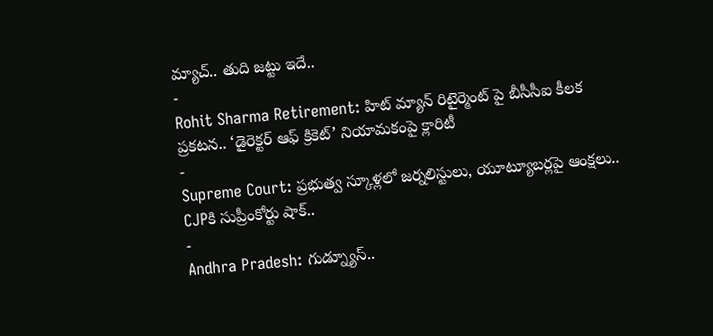మ్యాచ్.. తుది జట్టు ఇదే..
-
Rohit Sharma Retirement: హిట్ మ్యాన్ రిటైర్మెంట్ పై బీసీసీఐ కీలక ప్రకటన.. ‘డైరెక్టర్ ఆఫ్ క్రికెట్’ నియామకంపై క్లారిటీ
-
Supreme Court: ప్రభుత్వ స్కూళ్లలో జర్నలిస్టులు, యూట్యూబర్లపై ఆంక్షలు.. CJPకి సుప్రీంకోర్టు షాక్..
-
Andhra Pradesh: గుడ్న్యూస్..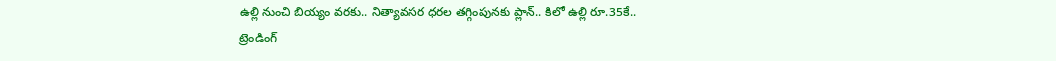ఉల్లి నుంచి బియ్యం వరకు.. నిత్యావసర ధరల తగ్గింపునకు ప్లాన్.. కిలో ఉల్లి రూ.35కే..
ట్రెండింగ్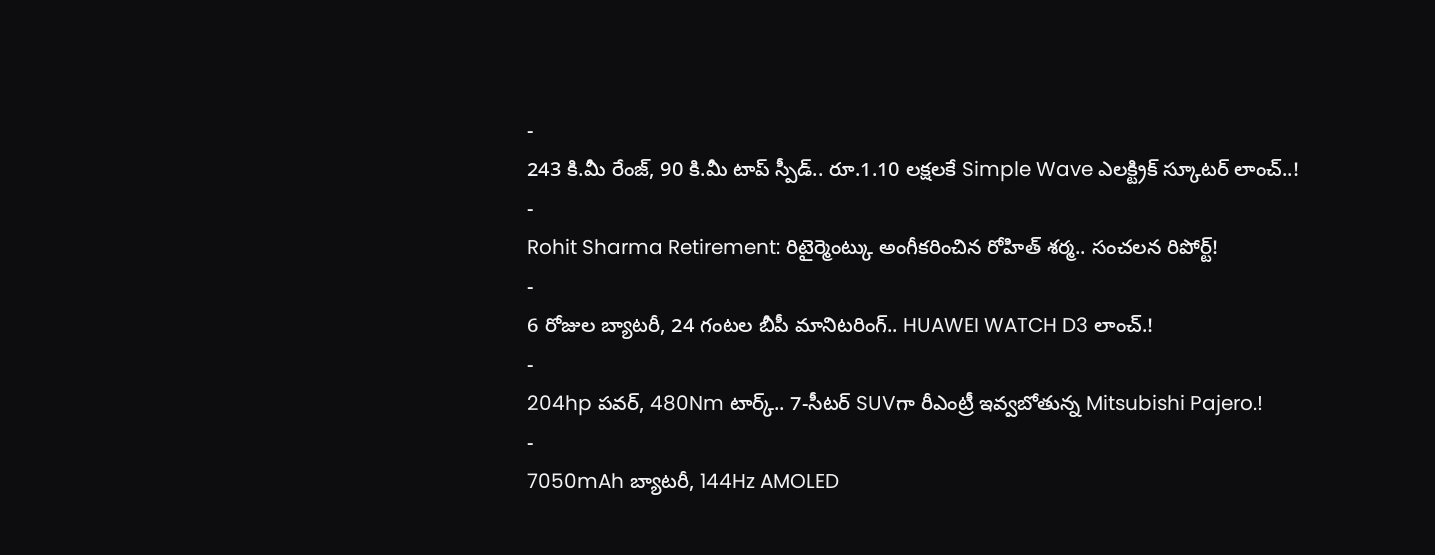-
243 కి.మీ రేంజ్, 90 కి.మీ టాప్ స్పీడ్.. రూ.1.10 లక్షలకే Simple Wave ఎలక్ట్రిక్ స్కూటర్ లాంచ్..!
-
Rohit Sharma Retirement: రిటైర్మెంట్కు అంగీకరించిన రోహిత్ శర్మ.. సంచలన రిపోర్ట్!
-
6 రోజుల బ్యాటరీ, 24 గంటల బీపీ మానిటరింగ్.. HUAWEI WATCH D3 లాంచ్.!
-
204hp పవర్, 480Nm టార్క్.. 7-సీటర్ SUVగా రీఎంట్రీ ఇవ్వబోతున్న Mitsubishi Pajero.!
-
7050mAh బ్యాటరీ, 144Hz AMOLED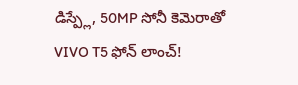డిస్ప్లే, 50MP సోనీ కెమెరాతో VIVO T5 ఫోన్ లాంచ్!